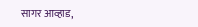सागर आव्हाड,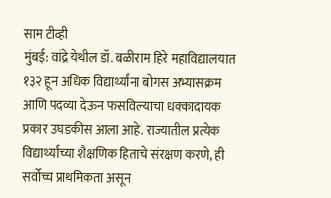साम टीव्ही
मुंबई: वांद्रे येथील डॉ. बळीराम हिरे महाविद्यालयात १३२ हून अधिक विद्यार्थ्यांना बोगस अभ्यासक्रम आणि पदव्या देऊन फसविल्याचा धक्कादायक प्रकार उघडकीस आला आहे. राज्यातील प्रत्येक विद्यार्थ्यांच्या शैक्षणिक हिताचे संरक्षण करणे, ही सर्वोच्च प्राथमिकता असून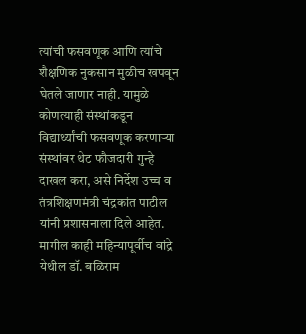त्यांची फसवणूक आणि त्यांचे शैक्षणिक नुकसान मुळीच खपवून घेतले जाणार नाही. यामुळे कोणत्याही संस्थांकडून विद्यार्थ्यांची फसवणूक करणाऱ्या संस्थांवर थेट फौजदारी गुन्हे दाखल करा, असे निर्देश उच्च व तंत्रशिक्षणमंत्री चंद्रकांत पाटील यांनी प्रशासनाला दिले आहेत.
मागील काही महिन्यापूर्वीच वांद्रे येथील डॉ. बळिराम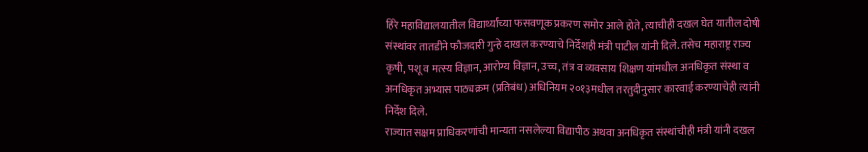हिरे महाविद्यालयातील विद्यार्थ्यांच्या फसवणूक प्रकरण समोर आले होते, त्याचीही दखल घेत यातील दोषी संस्थांवर तातडीने फौजदारी गुन्हे दाखल करण्याचे निर्देशही मंत्री पाटील यांनी दिले. तसेच महाराष्ट्र राज्य कृषी, पशू व मत्स्य विज्ञान, आरोग्य विज्ञान, उच्च, तंत्र व व्यवसाय शिक्षण यांमधील अनधिकृत संस्था व अनधिकृत अभ्यास पाठ्यक्रम (प्रतिबंध) अधिनियम २०१३मधील तरतुदीनुसार कारवाई करण्याचेही त्यांनी निर्देश दिले.
राज्यात सक्षम प्राधिकरणांची मान्यता नसलेल्या विद्यापीठ अथवा अनधिकृत संस्थांचीही मंत्री यांनी दखल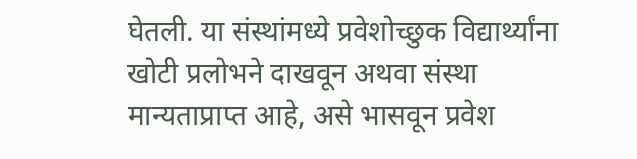घेतली. या संस्थांमध्ये प्रवेशोच्छुक विद्यार्थ्यांना खोटी प्रलोभने दाखवून अथवा संस्था मान्यताप्राप्त आहे, असे भासवून प्रवेश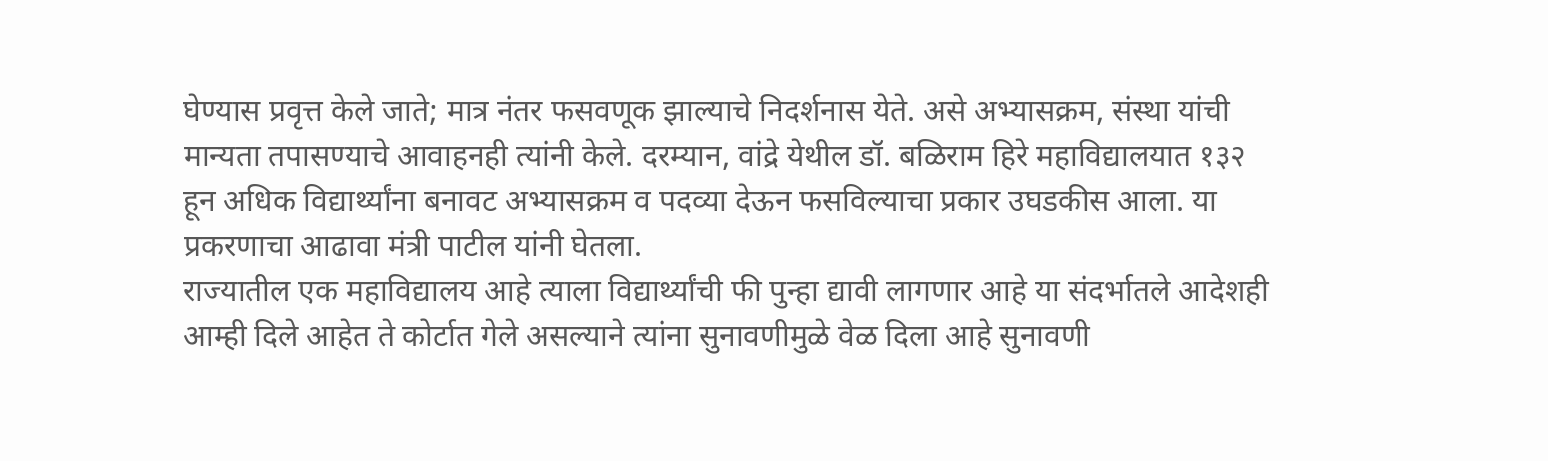घेण्यास प्रवृत्त केले जाते; मात्र नंतर फसवणूक झाल्याचे निदर्शनास येते. असे अभ्यासक्रम, संस्था यांची मान्यता तपासण्याचे आवाहनही त्यांनी केले. दरम्यान, वांद्रे येथील डॉ. बळिराम हिरे महाविद्यालयात १३२ हून अधिक विद्यार्थ्यांना बनावट अभ्यासक्रम व पदव्या देऊन फसविल्याचा प्रकार उघडकीस आला. या प्रकरणाचा आढावा मंत्री पाटील यांनी घेतला.
राज्यातील एक महाविद्यालय आहे त्याला विद्यार्थ्यांची फी पुन्हा द्यावी लागणार आहे या संदर्भातले आदेशही आम्ही दिले आहेत ते कोर्टात गेले असल्याने त्यांना सुनावणीमुळे वेळ दिला आहे सुनावणी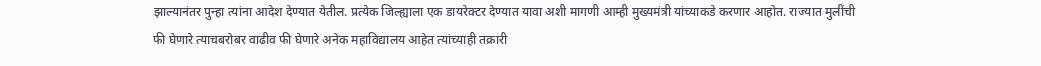झाल्यानंतर पुन्हा त्यांना आदेश देण्यात येतील. प्रत्येक जिल्ह्याला एक डायरेक्टर देण्यात यावा अशी मागणी आम्ही मुख्यमंत्री यांच्याकडे करणार आहोत. राज्यात मुलींची फी घेणारे त्याचबरोबर वाढीव फी घेणारे अनेक महाविद्यालय आहेत त्यांच्याही तक्रारी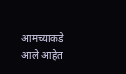आमच्याकडे आले आहेत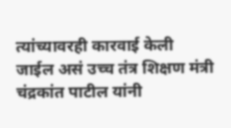त्यांच्यावरही कारवाई केली जाईल असं उच्च तंत्र शिक्षण मंत्री चंद्रकांत पाटील यांनी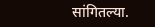सांगितल्या.